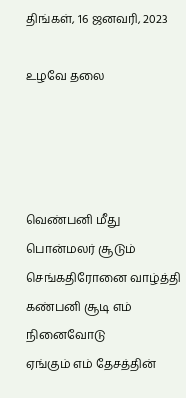திங்கள், 16 ஜனவரி, 2023

உழவே தலை




வெண்பனி மீது பொன்மலர் சூடும்
செங்கதிரோனை வாழ்த்தி
கண்பனி சூடி எம் நினைவோடு
ஏங்கும் எம் தேசத்தின்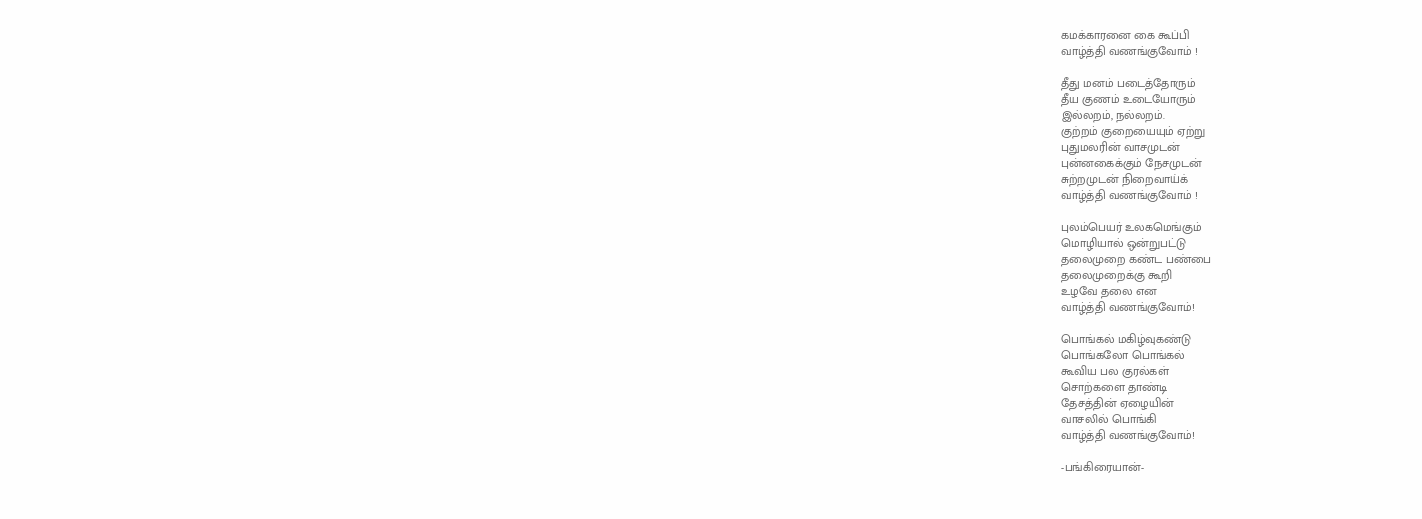கமக்காரனை கை கூப்பி
வாழ்த்தி வணங்குவோம் !

தீது மனம் படைத்தோரும்
தீய குணம் உடையோரும்
இல்லறம், நல்லறம்.
குற்றம் குறையையும் ஏற்று
புதுமலரின் வாசமுடன்
புன்னகைக்கும் நேசமுடன்
சுற்றமுடன் நிறைவாய்க்
வாழ்த்தி வணங்குவோம் !

புலம்பெயர் உலகமெங்கும்
மொழியால் ஒன்றுபட்டு
தலைமுறை கண்ட பண்பை
தலைமுறைக்கு கூறி
உழவே தலை என
வாழ்த்தி வணங்குவோம்!

பொங்கல் மகிழ்வுகண்டு
பொங்கலோ பொங்கல்
கூவிய பல குரல்கள்
சொற்களை தாண்டி
தேசத்தின் ஏழையின்
வாசலில் பொங்கி
வாழ்த்தி வணங்குவோம்!

-பங்கிரையான்-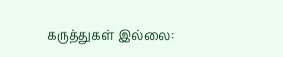கருத்துகள் இல்லை: